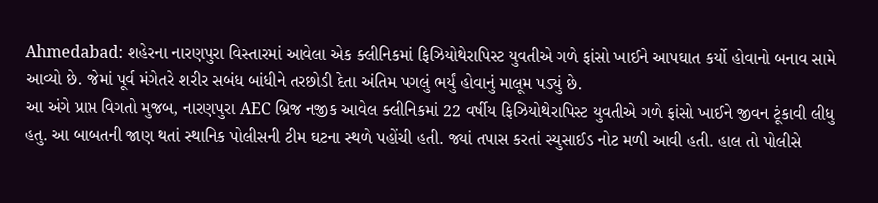Ahmedabad: શહેરના નારણપુરા વિસ્તારમાં આવેલા એક ક્લીનિકમાં ફિઝિયોથેરાપિસ્ટ યુવતીએ ગળે ફાંસો ખાઈને આપઘાત કર્યો હોવાનો બનાવ સામે આવ્યો છે. જેમાં પૂર્વ મંગેતરે શરીર સબંધ બાંધીને તરછોડી દેતા અંતિમ પગલું ભર્યું હોવાનું માલૂમ પડ્યું છે.
આ અંગે પ્રાપ્ત વિગતો મુજબ, નારણપુરા AEC બ્રિજ નજીક આવેલ ક્લીનિકમાં 22 વર્ષીય ફિઝિયોથેરાપિસ્ટ યુવતીએ ગળે ફાંસો ખાઈને જીવન ટૂંકાવી લીધુ હતુ. આ બાબતની જાણ થતાં સ્થાનિક પોલીસની ટીમ ઘટના સ્થળે પહોંચી હતી. જ્યાં તપાસ કરતાં સ્યુસાઈડ નોટ મળી આવી હતી. હાલ તો પોલીસે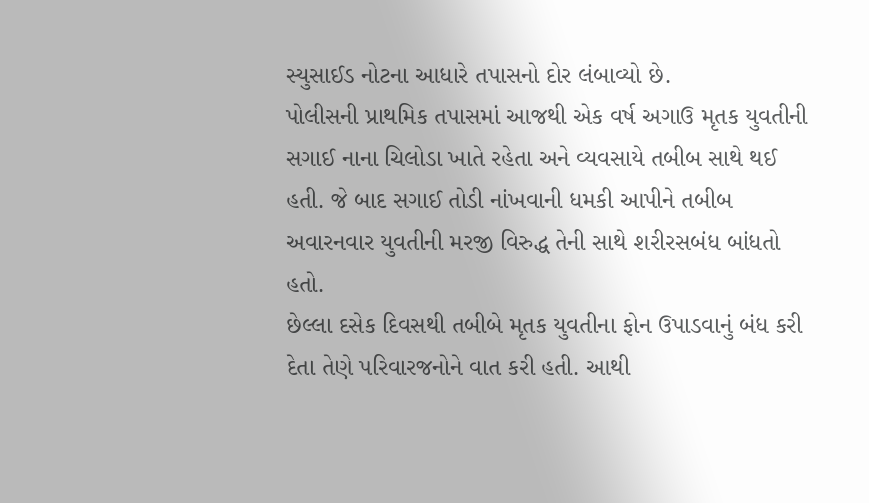સ્યુસાઈડ નોટના આધારે તપાસનો દોર લંબાવ્યો છે.
પોલીસની પ્રાથમિક તપાસમાં આજથી એક વર્ષ અગાઉ મૃતક યુવતીની સગાઈ નાના ચિલોડા ખાતે રહેતા અને વ્યવસાયે તબીબ સાથે થઈ હતી. જે બાદ સગાઈ તોડી નાંખવાની ધમકી આપીને તબીબ અવારનવાર યુવતીની મરજી વિરુદ્ધ તેની સાથે શરીરસબંધ બાંધતો હતો.
છેલ્લા દસેક દિવસથી તબીબે મૃતક યુવતીના ફોન ઉપાડવાનું બંધ કરી દેતા તેણે પરિવારજનોને વાત કરી હતી. આથી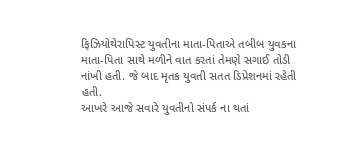ફિઝિયોથેરાપિસ્ટ યુવતીના માતા-પિતાએ તબીબ યુવકના માતા-પિતા સાથે મળીને વાત કરતાં તેમણે સગાઈ તોડી નાંખી હતી. જે બાદ મૃતક યુવતી સતત ડિપ્રેશનમાં રહેતી હતી.
આખરે આજે સવારે યુવતીનો સંપર્ક ના થતાં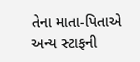તેના માતા-પિતાએ અન્ય સ્ટાફની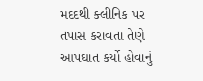મદદથી ક્લીનિક પર તપાસ કરાવતા તેણે આપઘાત કર્યો હોવાનું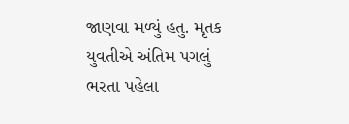જાણવા મળ્યું હતુ. મૃતક યુવતીએ અંતિમ પગલું ભરતા પહેલા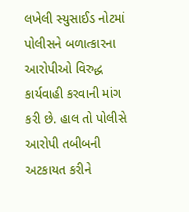લખેલી સ્યુસાઈડ નોટમાં પોલીસને બળાત્કારના આરોપીઓ વિરુદ્ધ કાર્યવાહી કરવાની માંગ કરી છે. હાલ તો પોલીસે આરોપી તબીબની અટકાયત કરીને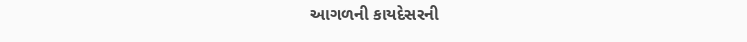આગળની કાયદેસરની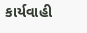કાર્યવાહી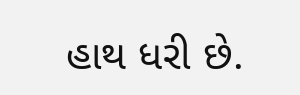હાથ ધરી છે.